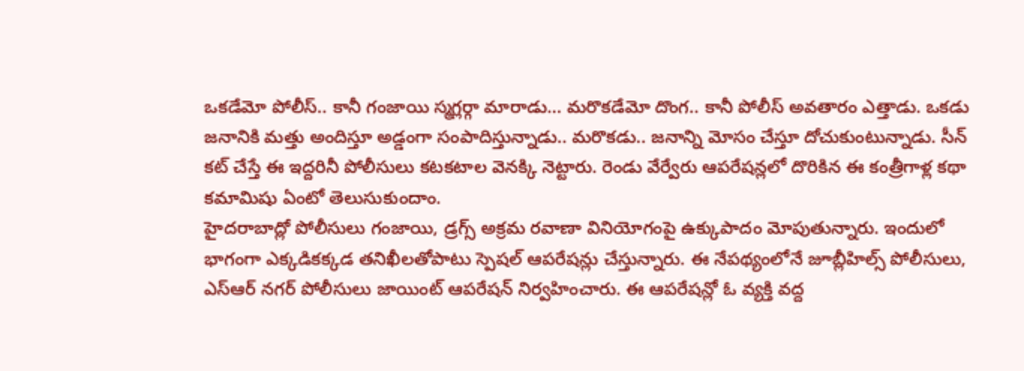ఒకడేమో పోలీస్.. కానీ గంజాయి స్మగ్లర్గా మారాడు… మరొకడేమో దొంగ.. కానీ పోలీస్ అవతారం ఎత్తాడు. ఒకడు జనానికి మత్తు అందిస్తూ అడ్డంగా సంపాదిస్తున్నాడు.. మరొకడు.. జనాన్ని మోసం చేస్తూ దోచుకుంటున్నాడు. సీన్ కట్ చేస్తే ఈ ఇద్దరినీ పోలీసులు కటకటాల వెనక్కి నెట్టారు. రెండు వేర్వేరు ఆపరేషన్లలో దొరికిన ఈ కంత్రీగాళ్ల కథా కమామిషు ఏంటో తెలుసుకుందాం.
హైదరాబాద్లో పోలీసులు గంజాయి, డ్రగ్స్ అక్రమ రవాణా వినియోగంపై ఉక్కుపాదం మోపుతున్నారు. ఇందులో భాగంగా ఎక్కడికక్కడ తనిఖీలతోపాటు స్పెషల్ ఆపరేషన్లు చేస్తున్నారు. ఈ నేపథ్యంలోనే జూబ్లీహిల్స్ పోలీసులు, ఎస్ఆర్ నగర్ పోలీసులు జాయింట్ ఆపరేషన్ నిర్వహించారు. ఈ ఆపరేషన్లో ఓ వ్యక్తి వద్ద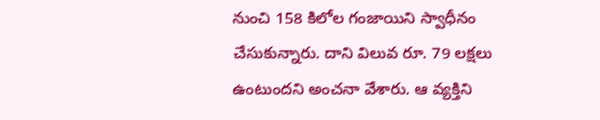నుంచి 158 కిలోల గంజాయిని స్వాధీనం చేసుకున్నారు. దాని విలువ రూ. 79 లక్షలు ఉంటుందని అంచనా వేశారు. ఆ వ్యక్తిని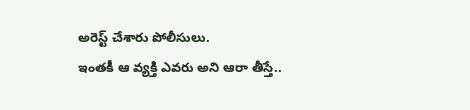అరెస్ట్ చేశారు పోలీసులు.
ఇంతకీ ఆ వ్యక్తి ఎవరు అని ఆరా తీస్తే..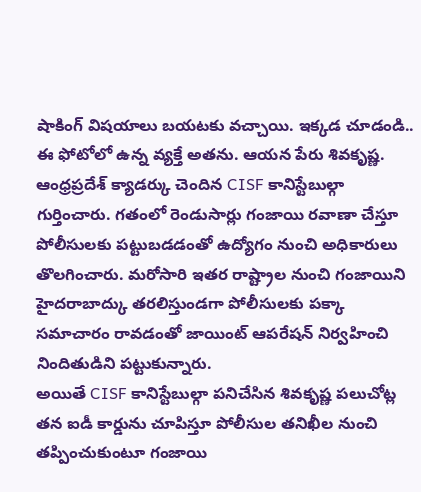షాకింగ్ విషయాలు బయటకు వచ్చాయి. ఇక్కడ చూడండి.. ఈ ఫోటోలో ఉన్న వ్యక్తే అతను. ఆయన పేరు శివకృష్ణ. ఆంధ్రప్రదేశ్ క్యాడర్కు చెందిన CISF కానిస్టేబుల్గా గుర్తించారు. గతంలో రెండుసార్లు గంజాయి రవాణా చేస్తూ పోలీసులకు పట్టుబడడంతో ఉద్యోగం నుంచి అధికారులు తొలగించారు. మరోసారి ఇతర రాష్ట్రాల నుంచి గంజాయిని హైదరాబాద్కు తరలిస్తుండగా పోలీసులకు పక్కా సమాచారం రావడంతో జాయింట్ ఆపరేషన్ నిర్వహించి నిందితుడిని పట్టుకున్నారు.
అయితే CISF కానిస్టేబుల్గా పనిచేసిన శివకృష్ణ పలుచోట్ల తన ఐడీ కార్డును చూపిస్తూ పోలీసుల తనిఖీల నుంచి తప్పించుకుంటూ గంజాయి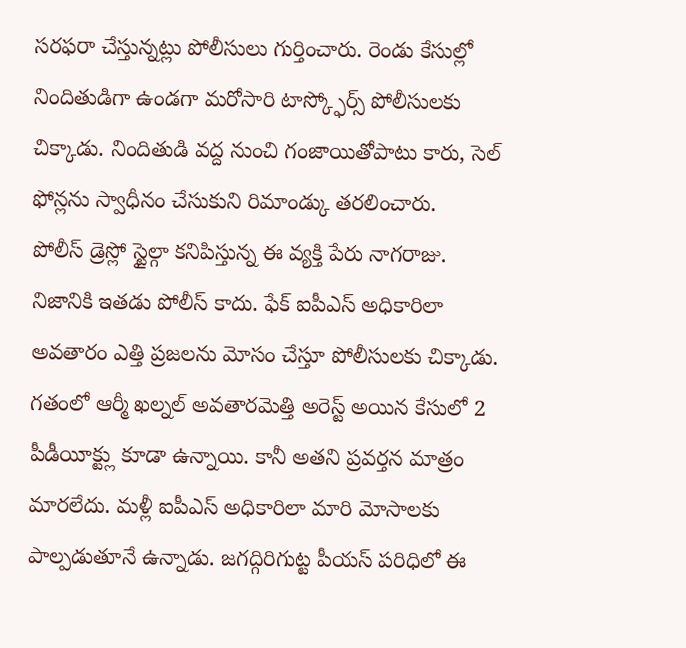సరఫరా చేస్తున్నట్లు పోలీసులు గుర్తించారు. రెండు కేసుల్లో నిందితుడిగా ఉండగా మరోసారి టాస్క్ఫోర్స్ పోలీసులకు చిక్కాడు. నిందితుడి వద్ద నుంచి గంజాయితోపాటు కారు, సెల్ ఫోన్లను స్వాధీనం చేసుకుని రిమాండ్కు తరలించారు.
పోలీస్ డ్రెస్లో స్టైల్గా కనిపిస్తున్న ఈ వ్యక్తి పేరు నాగరాజు. నిజానికి ఇతడు పోలీస్ కాదు. ఫేక్ ఐపీఎస్ అధికారిలా అవతారం ఎత్తి ప్రజలను మోసం చేస్తూ పోలీసులకు చిక్కాడు. గతంలో ఆర్మీ ఖల్నల్ అవతారమెత్తి అరెస్ట్ అయిన కేసులో 2 పీడీయీక్ట్లు కూడా ఉన్నాయి. కానీ అతని ప్రవర్తన మాత్రం మారలేదు. మళ్లీ ఐపీఎస్ అధికారిలా మారి మోసాలకు పాల్పడుతూనే ఉన్నాడు. జగద్గిరిగుట్ట పీయస్ పరిధిలో ఈ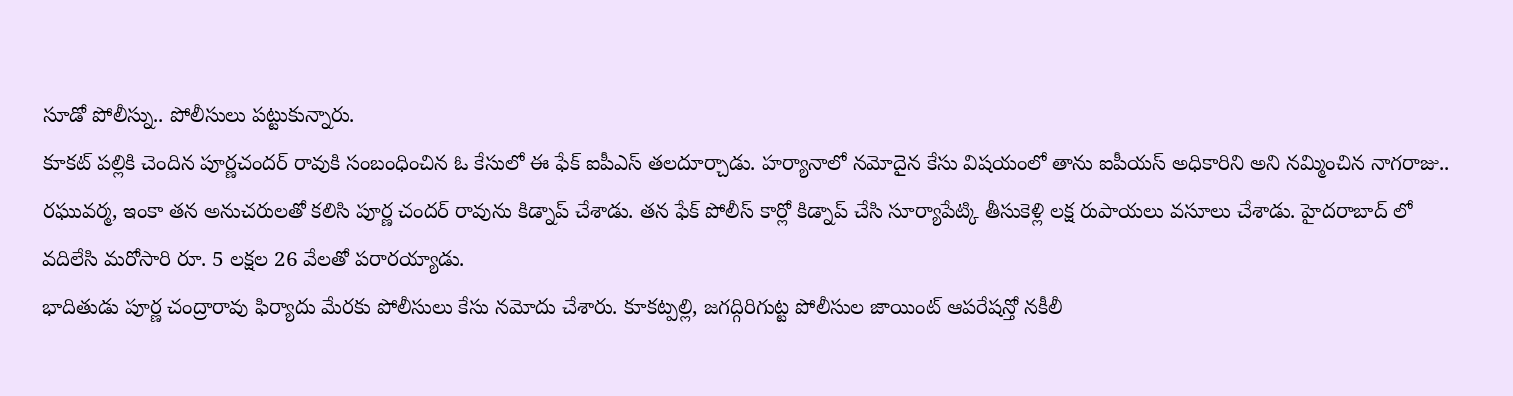సూడో పోలీస్ను.. పోలీసులు పట్టుకున్నారు.
కూకట్ పల్లికి చెందిన పూర్ణచందర్ రావుకి సంబంధించిన ఓ కేసులో ఈ ఫేక్ ఐపీఎస్ తలదూర్చాడు. హర్యానాలో నమోదైన కేసు విషయంలో తాను ఐపీయస్ అధికారిని అని నమ్మించిన నాగరాజు.. రఘువర్మ, ఇంకా తన అనుచరులతో కలిసి పూర్ణ చందర్ రావును కిడ్నాప్ చేశాడు. తన ఫేక్ పోలీస్ కార్లో కిడ్నాప్ చేసి సూర్యాపేట్కి తీసుకెళ్లి లక్ష రుపాయలు వసూలు చేశాడు. హైదరాబాద్ లో వదిలేసి మరోసారి రూ. 5 లక్షల 26 వేలతో పరారయ్యాడు.
భాదితుడు పూర్ణ చంద్రారావు ఫిర్యాదు మేరకు పోలీసులు కేసు నమోదు చేశారు. కూకట్పల్లి, జగద్గిరిగుట్ట పోలీసుల జాయింట్ ఆపరేషన్తో నకీలీ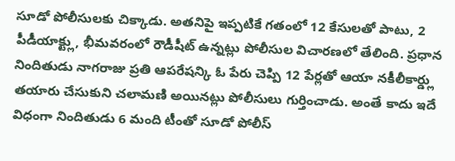సూడో పోలీసులకు చిక్కాడు. అతనిపై ఇప్పటికే గతంలో 12 కేసులతో పాటు, 2 పీడీయాక్ట్లు, భీమవరంలో రౌడీషీట్ ఉన్నట్లు పోలీసుల విచారణలో తేలింది. ప్రధాన నిందితుడు నాగరాజు ప్రతి ఆపరేషన్కి ఓ పేరు చెప్పి 12 పేర్లతో ఆయా నకీలీకార్డ్లు తయారు చేసుకుని చలామణి అయినట్లు పోలీసులు గుర్తించాడు. అంతే కాదు ఇదే విధంగా నిందితుడు 6 మంది టీంతో సూడో పోలీస్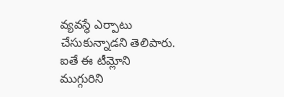వ్యవస్థే ఎర్పాటు చేసుకున్నాడని తెలిపారు. ఐతే ఈ టీమ్లోని ముగ్గురిని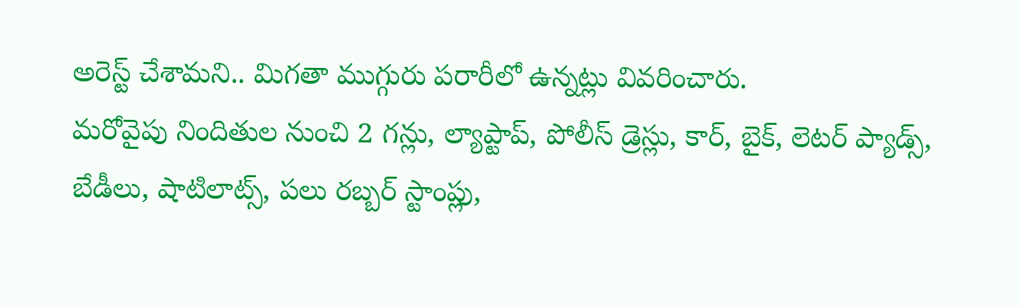అరెస్ట్ చేశామని.. మిగతా ముగ్గురు పరారీలో ఉన్నట్లు వివరించారు.
మరోవైపు నిందితుల నుంచి 2 గన్లు, ల్యాప్టాప్, పోలీస్ డ్రెస్లు, కార్, బైక్, లెటర్ ప్యాడ్స్, బేడీలు, షాటిలాట్స్, పలు రబ్బర్ స్టాంప్లు,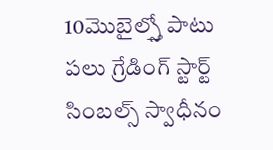10మొబైల్స్తో పాటు పలు గ్రేడింగ్ స్టార్ట్ సింబల్స్ స్వాధీనం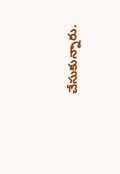చేసుకున్నారు.